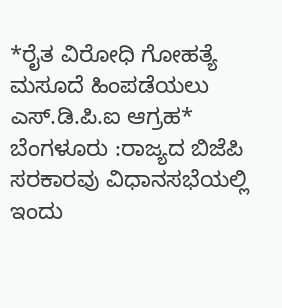*ರೈತ ವಿರೋಧಿ ಗೋಹತ್ಯೆ ಮಸೂದೆ ಹಿಂಪಡೆಯಲು ಎಸ್.ಡಿ.ಪಿ.ಐ ಆಗ್ರಹ*
ಬೆಂಗಳೂರು :ರಾಜ್ಯದ ಬಿಜೆಪಿ ಸರಕಾರವು ವಿಧಾನಸಭೆಯಲ್ಲಿ ಇಂದು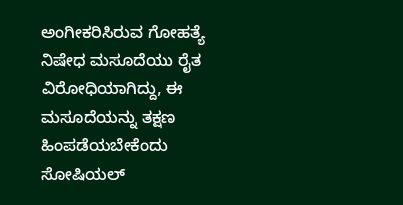ಅಂಗೀಕರಿಸಿರುವ ಗೋಹತ್ಯೆ ನಿಷೇಧ ಮಸೂದೆಯು ರೈತ ವಿರೋಧಿಯಾಗಿದ್ದು, ಈ ಮಸೂದೆಯನ್ನು ತಕ್ಷಣ ಹಿಂಪಡೆಯಬೇಕೆಂದು ಸೋಷಿಯಲ್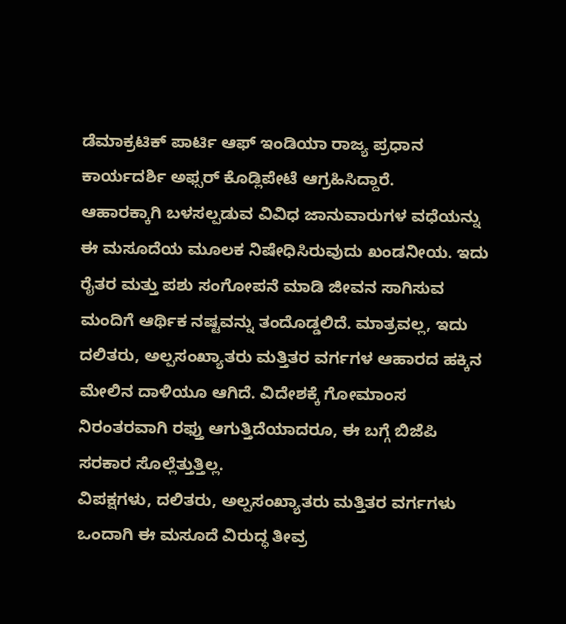ಡೆಮಾಕ್ರಟಿಕ್ ಪಾರ್ಟಿ ಆಫ್ ಇಂಡಿಯಾ ರಾಜ್ಯ ಪ್ರಧಾನ ಕಾರ್ಯದರ್ಶಿ ಅಫ್ಸರ್ ಕೊಡ್ಲಿಪೇಟೆ ಆಗ್ರಹಿಸಿದ್ದಾರೆ.
ಆಹಾರಕ್ಕಾಗಿ ಬಳಸಲ್ಪಡುವ ವಿವಿಧ ಜಾನುವಾರುಗಳ ವಧೆಯನ್ನು ಈ ಮಸೂದೆಯ ಮೂಲಕ ನಿಷೇಧಿಸಿರುವುದು ಖಂಡನೀಯ. ಇದು ರೈತರ ಮತ್ತು ಪಶು ಸಂಗೋಪನೆ ಮಾಡಿ ಜೀವನ ಸಾಗಿಸುವ ಮಂದಿಗೆ ಆರ್ಥಿಕ ನಷ್ಟವನ್ನು ತಂದೊಡ್ಡಲಿದೆ. ಮಾತ್ರವಲ್ಲ, ಇದು ದಲಿತರು, ಅಲ್ಪಸಂಖ್ಯಾತರು ಮತ್ತಿತರ ವರ್ಗಗಳ ಆಹಾರದ ಹಕ್ಕಿನ ಮೇಲಿನ ದಾಳಿಯೂ ಆಗಿದೆ. ವಿದೇಶಕ್ಕೆ ಗೋಮಾಂಸ ನಿರಂತರವಾಗಿ ರಫ್ತು ಆಗುತ್ತಿದೆಯಾದರೂ, ಈ ಬಗ್ಗೆ ಬಿಜೆಪಿ ಸರಕಾರ ಸೊಲ್ಲೆತ್ತುತ್ತಿಲ್ಲ.
ವಿಪಕ್ಷಗಳು, ದಲಿತರು, ಅಲ್ಪಸಂಖ್ಯಾತರು ಮತ್ತಿತರ ವರ್ಗಗಳು ಒಂದಾಗಿ ಈ ಮಸೂದೆ ವಿರುದ್ಧ ತೀವ್ರ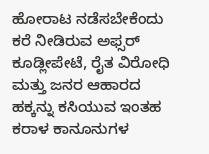ಹೋರಾಟ ನಡೆಸಬೇಕೆಂದು ಕರೆ ನೀಡಿರುವ ಅಫ್ಸರ್ ಕೂಡ್ಲೀಪೇಟೆ, ರೈತ ವಿರೋಧಿ ಮತ್ತು ಜನರ ಆಹಾರದ ಹಕ್ಕನ್ನು ಕಸಿಯುವ ಇಂತಹ ಕರಾಳ ಕಾನೂನುಗಳ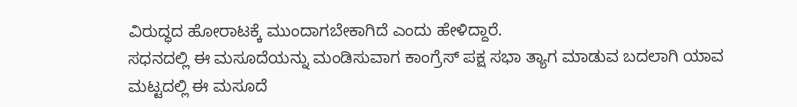ವಿರುದ್ಧದ ಹೋರಾಟಕ್ಕೆ ಮುಂದಾಗಬೇಕಾಗಿದೆ ಎಂದು ಹೇಳಿದ್ದಾರೆ.
ಸಧನದಲ್ಲಿ ಈ ಮಸೂದೆಯನ್ನು ಮಂಡಿಸುವಾಗ ಕಾಂಗ್ರೆಸ್ ಪಕ್ಷ ಸಭಾ ತ್ಯಾಗ ಮಾಡುವ ಬದಲಾಗಿ ಯಾವ ಮಟ್ಟದಲ್ಲಿ ಈ ಮಸೂದೆ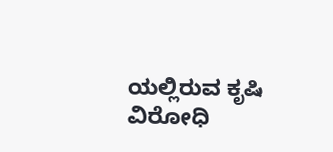ಯಲ್ಲಿರುವ ಕೃಷಿ ವಿರೋಧಿ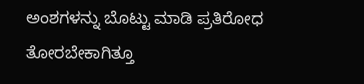ಅಂಶಗಳನ್ನು ಬೊಟ್ಟು ಮಾಡಿ ಪ್ರತಿರೋಧ ತೋರಬೇಕಾಗಿತ್ತೂ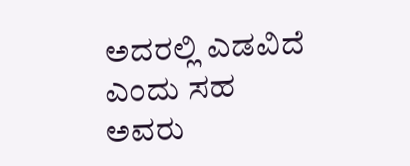ಅದರಲ್ಲಿ ಎಡವಿದೆ ಎಂದು ಸಹ ಅವರು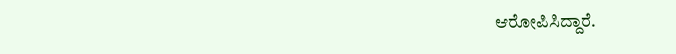ಆರೋಪಿಸಿದ್ದಾರೆ.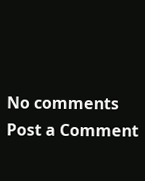No comments
Post a Comment